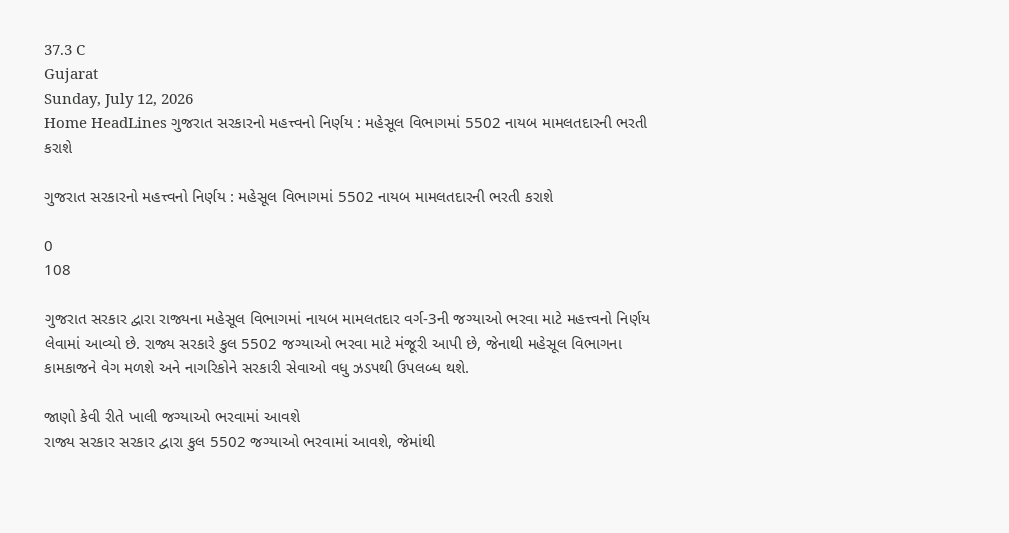37.3 C
Gujarat
Sunday, July 12, 2026
Home HeadLines ગુજરાત સરકારનો મહત્ત્વનો નિર્ણય : મહેસૂલ વિભાગમાં 5502 નાયબ મામલતદારની ભરતી કરાશે

ગુજરાત સરકારનો મહત્ત્વનો નિર્ણય : મહેસૂલ વિભાગમાં 5502 નાયબ મામલતદારની ભરતી કરાશે

0
108

ગુજરાત સરકાર દ્વારા રાજ્યના મહેસૂલ વિભાગમાં નાયબ મામલતદાર વર્ગ-3ની જગ્યાઓ ભરવા માટે મહત્ત્વનો નિર્ણય લેવામાં આવ્યો છે. રાજ્ય સરકારે કુલ 5502 જગ્યાઓ ભરવા માટે મંજૂરી આપી છે, જેનાથી મહેસૂલ વિભાગના કામકાજને વેગ મળશે અને નાગરિકોને સરકારી સેવાઓ વધુ ઝડપથી ઉપલબ્ધ થશે.

જાણો કેવી રીતે ખાલી જગ્યાઓ ભરવામાં આવશે
રાજ્ય સરકાર સરકાર દ્વારા કુલ 5502 જગ્યાઓ ભરવામાં આવશે, જેમાંથી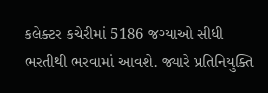કલેક્ટર કચેરીમાં 5186 જગ્યાઓ સીધી ભરતીથી ભરવામાં આવશે. જ્યારે પ્રતિનિયુક્તિ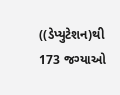((ડેપ્યુટેશન)થી 173 જગ્યાઓ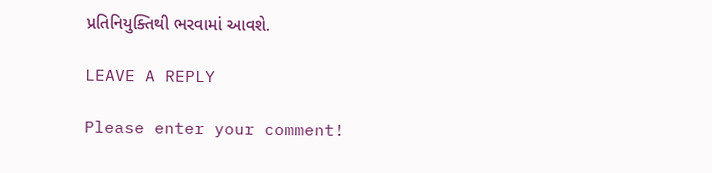પ્રતિનિયુક્તિથી ભરવામાં આવશે.

LEAVE A REPLY

Please enter your comment!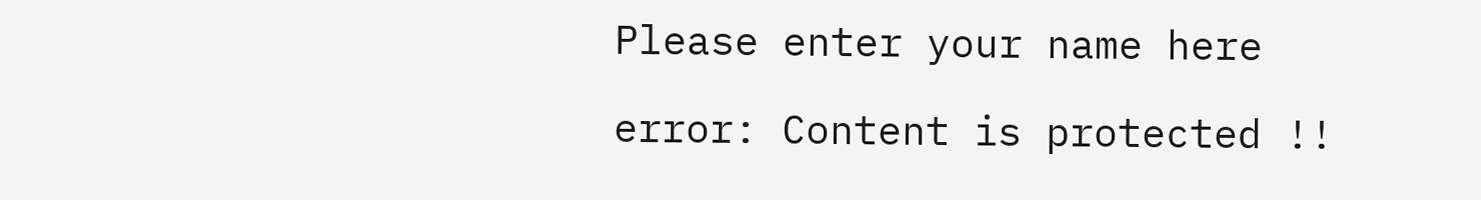Please enter your name here

error: Content is protected !!